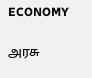ECONOMY

அரசு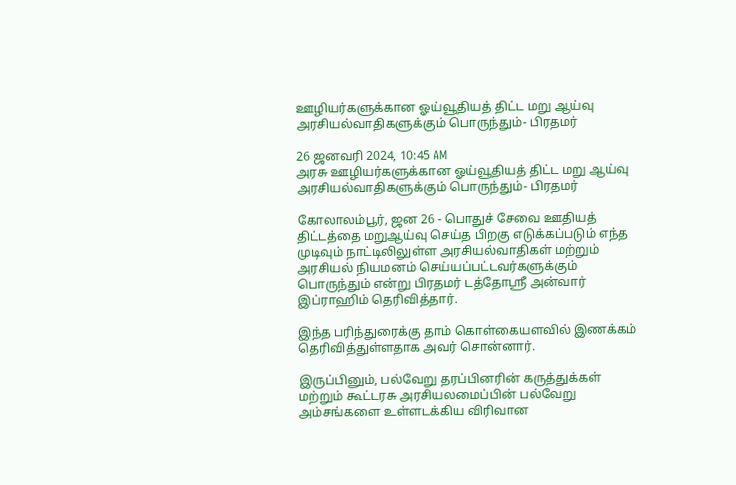ஊழியர்களுக்கான ஓய்வூதியத் திட்ட மறு ஆய்வு அரசியல்வாதிகளுக்கும் பொருந்தும்- பிரதமர்

26 ஜனவரி 2024, 10:45 AM
அரசு ஊழியர்களுக்கான ஓய்வூதியத் திட்ட மறு ஆய்வு அரசியல்வாதிகளுக்கும் பொருந்தும்- பிரதமர்

கோலாலம்பூர், ஜன 26 - பொதுச் சேவை ஊதியத் திட்டத்தை மறுஆய்வு செய்த பிறகு எடுக்கப்படும் எந்த முடிவும் நாட்டிலிலுள்ள அரசியல்வாதிகள் மற்றும் அரசியல் நியமனம் செய்யப்பட்டவர்களுக்கும் பொருந்தும் என்று பிரதமர் டத்தோஸ்ரீ அன்வார் இப்ராஹிம் தெரிவித்தார்.

இந்த பரிந்துரைக்கு தாம் கொள்கையளவில் இணக்கம் தெரிவித்துள்ளதாக அவர் சொன்னார்.

இருப்பினும், பல்வேறு தரப்பினரின் கருத்துக்கள் மற்றும் கூட்டரசு அரசியலமைப்பின் பல்வேறு அம்சங்களை உள்ளடக்கிய விரிவான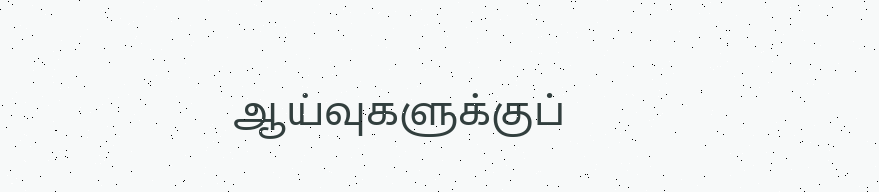ஆய்வுகளுக்குப்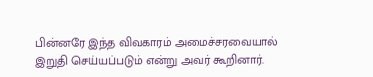பின்னரே இந்த விவகாரம் அமைச்சரவையால் இறுதி செய்யப்படும் என்று அவர் கூறினார்.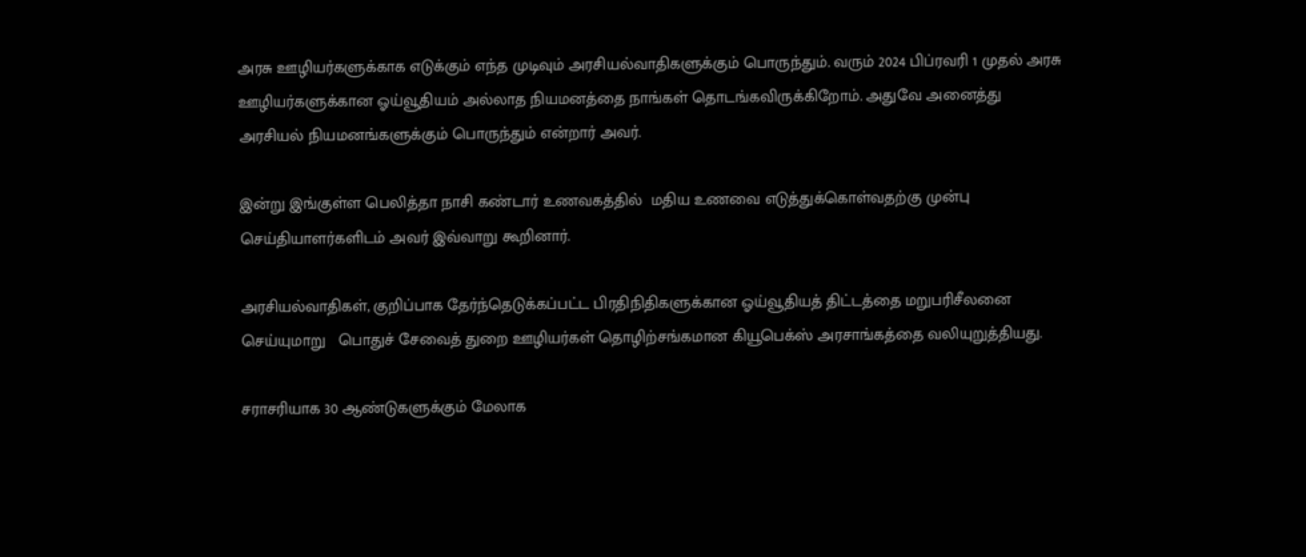அரசு ஊழியர்களுக்காக எடுக்கும் எந்த முடிவும் அரசியல்வாதிகளுக்கும் பொருந்தும். வரும் 2024 பிப்ரவரி 1 முதல் அரசு ஊழியர்களுக்கான ஓய்வூதியம் அல்லாத நியமனத்தை நாங்கள் தொடங்கவிருக்கிறோம். அதுவே அனைத்து அரசியல் நியமனங்களுக்கும் பொருந்தும் என்றார் அவர்.

இன்று இங்குள்ள பெலித்தா நாசி கண்டார் உணவகத்தில்  மதிய உணவை எடுத்துக்கொள்வதற்கு முன்பு செய்தியாளர்களிடம் அவர் இவ்வாறு கூறினார்.

அரசியல்வாதிகள், குறிப்பாக தேர்ந்தெடுக்கப்பட்ட பிரதிநிதிகளுக்கான ஓய்வூதியத் திட்டத்தை மறுபரிசீலனை செய்யுமாறு   பொதுச் சேவைத் துறை ஊழியர்கள் தொழிற்சங்கமான கியூபெக்ஸ் அரசாங்கத்தை வலியுறுத்தியது.

சராசரியாக 30 ஆண்டுகளுக்கும் மேலாக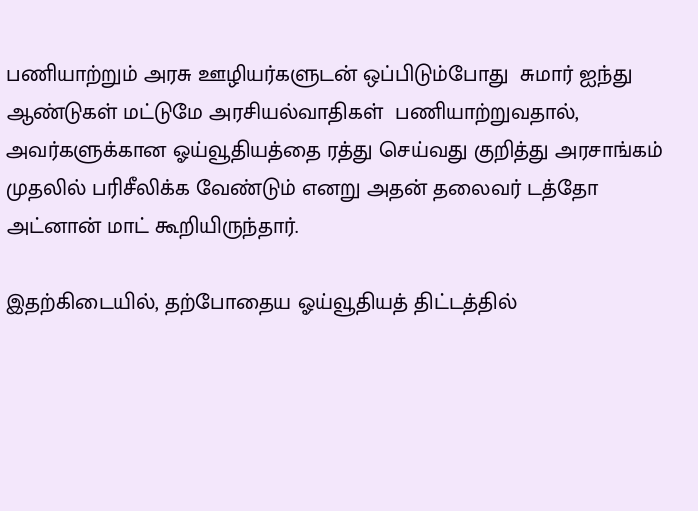பணியாற்றும் அரசு ஊழியர்களுடன் ஒப்பிடும்போது  சுமார் ஐந்து ஆண்டுகள் மட்டுமே அரசியல்வாதிகள்  பணியாற்றுவதால்,  அவர்களுக்கான ஓய்வூதியத்தை ரத்து செய்வது குறித்து அரசாங்கம் முதலில் பரிசீலிக்க வேண்டும் எனறு அதன் தலைவர் டத்தோ அட்னான் மாட் கூறியிருந்தார்.

இதற்கிடையில், தற்போதைய ஓய்வூதியத் திட்டத்தில்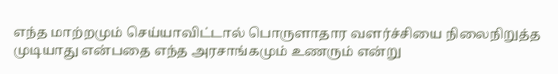எந்த மாற்றமும் செய்யாவிட்டால் பொருளாதார வளர்ச்சியை நிலைநிறுத்த முடியாது என்பதை எந்த அரசாங்கமும் உணரும் என்று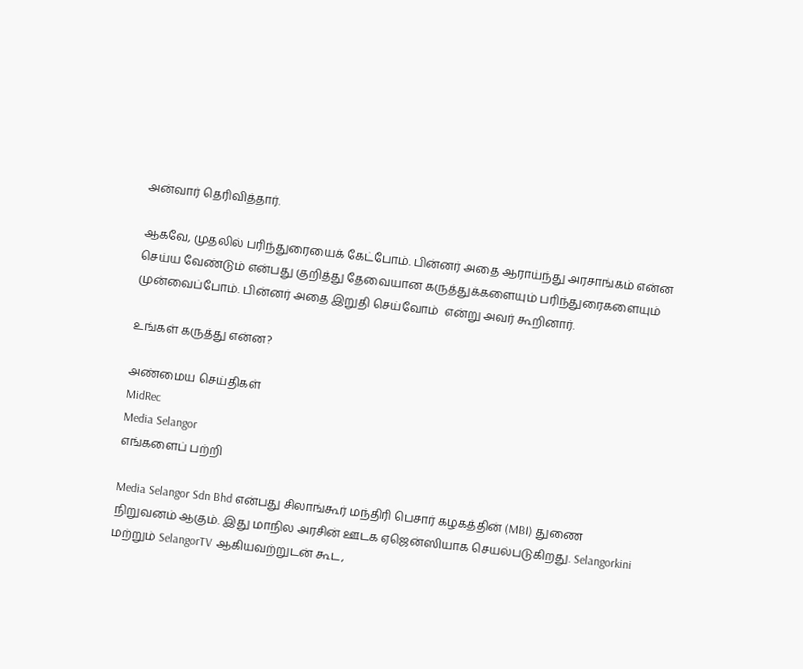அன்வார் தெரிவித்தார்.

ஆகவே, முதலில் பரிந்துரையைக் கேட்போம். பின்னர் அதை ஆராய்ந்து அரசாங்கம் என்ன செய்ய வேண்டும் என்பது குறித்து தேவையான கருத்துக்களையும் பரிந்துரைகளையும் முன்வைப்போம். பின்னர் அதை இறுதி செய்வோம்  என்று அவர் கூறினார்.

உங்கள் கருத்து என்ன?

அண்மைய செய்திகள்
MidRec
Media Selangor
எங்களைப் பற்றி

Media Selangor Sdn Bhd என்பது சிலாங்கூர் மந்திரி பெசார் கழகத்தின் (MBI) துணை நிறுவனம் ஆகும். இது மாநில அரசின் ஊடக ஏஜென்ஸியாக செயல்படுகிறது. Selangorkini மற்றும் SelangorTV ஆகியவற்றுடன் கூட,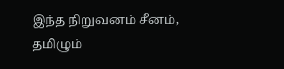இந்த நிறுவனம் சீனம், தமிழும்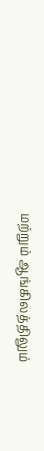மற்றும் ஆங்கிலத்திலும்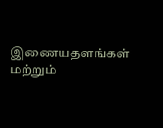இணையதளங்கள் மற்றும்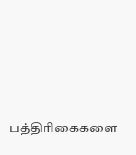பத்திரிகைகளை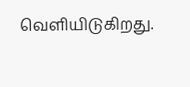வெளியிடுகிறது.